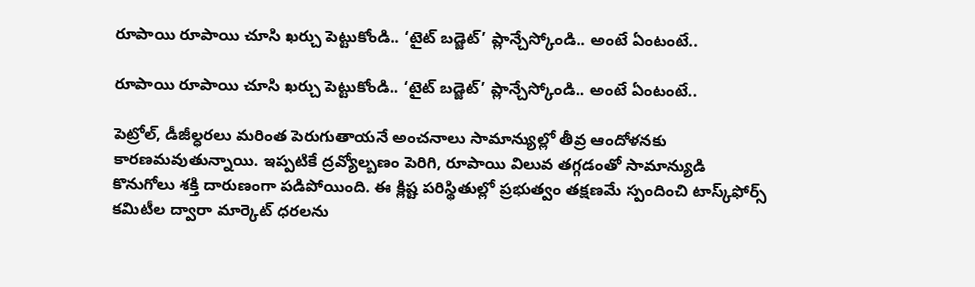రూపాయి రూపాయి చూసి ఖర్చు పెట్టుకోండి.. ‘టైట్ బడ్జెట్’ ప్లాన్చేస్కోండి.. అంటే ఏంటంటే..

రూపాయి రూపాయి చూసి ఖర్చు పెట్టుకోండి.. ‘టైట్ బడ్జెట్’ ప్లాన్చేస్కోండి.. అంటే ఏంటంటే..

పెట్రోల్, డీజీల్ధరలు మరింత పెరుగుతాయనే అంచనాలు సామాన్యుల్లో తీవ్ర ఆందోళనకు కారణమవుతున్నాయి. ఇప్పటికే ద్రవ్యోల్బణం పెరిగి, రూపాయి విలువ తగ్గడంతో సామాన్యుడి కొనుగోలు శక్తి దారుణంగా పడిపోయింది. ఈ క్లిష్ట పరిస్థితుల్లో ప్రభుత్వం తక్షణమే స్పందించి టాస్క్‌‌‌‌‌‌‌‌ఫోర్స్ కమిటీల ద్వారా మార్కెట్ ధరలను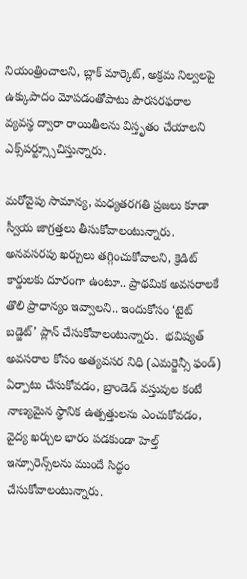నియంత్రించాలని, బ్లాక్ మార్కెట్, అక్రమ నిల్వలపై ఉక్కుపాదం మోపడంతోపాటు పౌరసరఫరాల వ్యవస్థ ద్వారా రాయితీలను విస్తృతం చేయాలని ఎక్స్‌‌‌‌‌‌‌‌పర్ట్స్సూచిస్తున్నారు.

మరోవైపు సామాన్య, మధ్యతరగతి ప్రజలు కూడా స్వీయ జాగ్రత్తలు తీసుకోవాలంటున్నారు.  అనవసరపు ఖర్చులు తగ్గించుకోవాలని, క్రెడిట్ కార్డులకు దూరంగా ఉంటూ.. ప్రాథమిక అవసరాలకే తొలి ప్రాధాన్యం ఇవ్వాలని.. ఇందుకోసం ‘టైట్ బడ్జెట్’ ప్లాన్ చేసుకోవాలంటున్నారు.  భవిష్యత్ అవసరాల కోసం అత్యవసర నిధి (ఎమర్జెన్సీ ఫండ్) ఏర్పాటు చేసుకోవడం, బ్రాండెడ్ వస్తువుల కంటే నాణ్యమైన స్థానిక ఉత్పత్తులను ఎంచుకోవడం, వైద్య ఖర్చుల భారం పడకుండా హెల్త్ ఇన్సూరెన్స్‌‌‌‌‌‌‌‌లను ముందే సిద్ధం చేసుకోవాలంటున్నారు.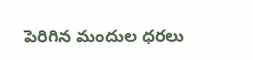పెరిగిన మందుల ధరలు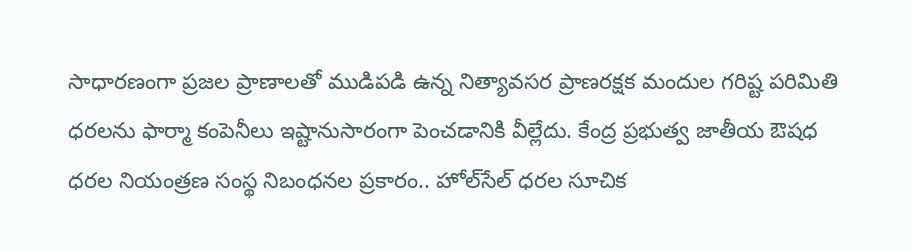సాధారణంగా ప్రజల ప్రాణాలతో ముడిపడి ఉన్న నిత్యావసర ప్రాణరక్షక మందుల గరిష్ట పరిమితి ధరలను ఫార్మా కంపెనీలు ఇష్టానుసారంగా పెంచడానికి వీల్లేదు. కేంద్ర ప్రభుత్వ జాతీయ ఔషధ ధరల నియంత్రణ సంస్థ నిబంధనల ప్రకారం.. హోల్‌‌సేల్ ధరల సూచిక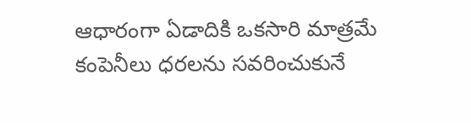ఆధారంగా ఏడాదికి ఒకసారి మాత్రమే కంపెనీలు ధరలను సవరించుకునే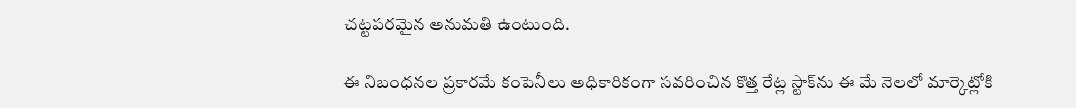చట్టపరమైన అనుమతి ఉంటుంది.

ఈ నిబంధనల ప్రకారమే కంపెనీలు అధికారికంగా సవరించిన కొత్త రేట్ల స్టాక్‌‌ను ఈ మే నెలలో మార్కెట్లోకి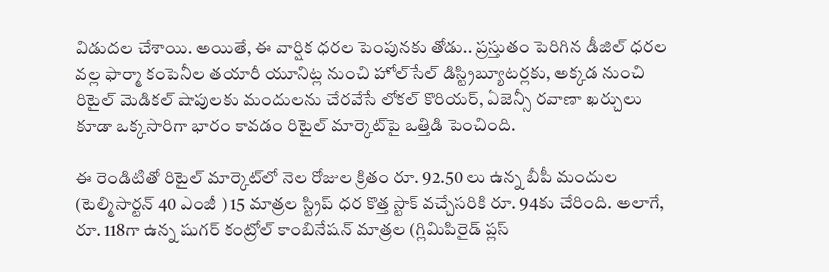విడుదల చేశాయి. అయితే, ఈ వార్షిక ధరల పెంపునకు తోడు.. ప్రస్తుతం పెరిగిన డీజిల్ ధరల వల్ల ఫార్మా కంపెనీల తయారీ యూనిట్ల నుంచి హోల్‌‌సేల్ డిస్ట్రిబ్యూటర్లకు, అక్కడ నుంచి రిటైల్ మెడికల్ షాపులకు మందులను చేరవేసే లోకల్ కొరియర్, ఏజెన్సీ రవాణా ఖర్చులు కూడా ఒక్కసారిగా భారం కావడం రిటైల్ మార్కెట్‌‌పై ఒత్తిడి పెంచింది.

ఈ రెండిటితో రిటైల్ మార్కెట్‌‌లో నెల రోజుల క్రితం రూ. 92.50 లు ఉన్న బీపీ మందుల (టెల్మిసార్టన్ 40 ఎంజీ ) 15 మాత్రల స్ట్రిప్ ధర కొత్త స్టాక్ వచ్చేసరికి రూ. 94కు చేరింది. అలాగే, రూ. 118గా ఉన్న షుగర్ కంట్రోల్ కాంబినేషన్ మాత్రల (గ్లిమిపిరైడ్ ప్లస్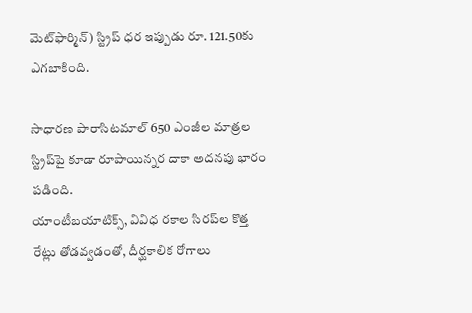మెట్‌‌ఫార్మిన్) స్ట్రిప్ ధర ఇప్పుడు రూ. 121.50కు ఎగబాకింది.

సాధారణ పారాసిటమాల్ 650 ఎంజీల మాత్రల స్ట్రిప్‌‌పై కూడా రూపాయిన్నర దాకా అదనపు భారం పడింది.
యాంటీబయాటిక్స్, వివిధ రకాల సిరప్‌‌ల కొత్త రేట్లు తోడవ్వడంతో, దీర్ఘకాలిక రోగాలు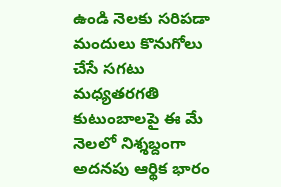ఉండి నెలకు సరిపడా మందులు కొనుగోలు చేసే సగటు మధ్యతరగతి కుటుంబాలపై ఈ మే నెలలో నిశ్శబ్దంగా అదనపు ఆర్థిక భారం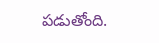పడుతోంది.